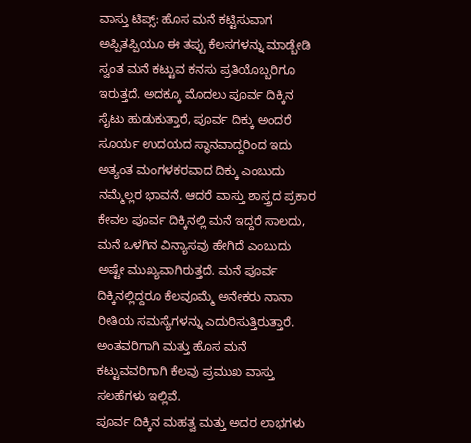ವಾಸ್ತು ಟಿಪ್ಸ್: ಹೊಸ ಮನೆ ಕಟ್ಟಿಸುವಾಗ ಅಪ್ಪಿತಪ್ಪಿಯೂ ಈ ತಪ್ಪು ಕೆಲಸಗಳನ್ನು ಮಾಡ್ಬೇಡಿ
ಸ್ವಂತ ಮನೆ ಕಟ್ಟುವ ಕನಸು ಪ್ರತಿಯೊಬ್ಬರಿಗೂ ಇರುತ್ತದೆ. ಅದಕ್ಕೂ ಮೊದಲು ಪೂರ್ವ ದಿಕ್ಕಿನ ಸೈಟು ಹುಡುಕುತ್ತಾರೆ, ಪೂರ್ವ ದಿಕ್ಕು ಅಂದರೆ ಸೂರ್ಯ ಉದಯದ ಸ್ಥಾನವಾದ್ದರಿಂದ ಇದು ಅತ್ಯಂತ ಮಂಗಳಕರವಾದ ದಿಕ್ಕು ಎಂಬುದು ನಮ್ಮೆಲ್ಲರ ಭಾವನೆ. ಆದರೆ ವಾಸ್ತು ಶಾಸ್ತ್ರದ ಪ್ರಕಾರ ಕೇವಲ ಪೂರ್ವ ದಿಕ್ಕಿನಲ್ಲಿ ಮನೆ ಇದ್ದರೆ ಸಾಲದು, ಮನೆ ಒಳಗಿನ ವಿನ್ಯಾಸವು ಹೇಗಿದೆ ಎಂಬುದು ಅಷ್ಟೇ ಮುಖ್ಯವಾಗಿರುತ್ತದೆ. ಮನೆ ಪೂರ್ವ ದಿಕ್ಕಿನಲ್ಲಿದ್ದರೂ ಕೆಲವೂಮ್ಮೆ ಅನೇಕರು ನಾನಾ ರೀತಿಯ ಸಮಸ್ಯೆಗಳನ್ನು ಎದುರಿಸುತ್ತಿರುತ್ತಾರೆ. ಅಂತವರಿಗಾಗಿ ಮತ್ತು ಹೊಸ ಮನೆ ಕಟ್ಟುವವರಿಗಾಗಿ ಕೆಲವು ಪ್ರಮುಖ ವಾಸ್ತು ಸಲಹೆಗಳು ಇಲ್ಲಿವೆ.
ಪೂರ್ವ ದಿಕ್ಕಿನ ಮಹತ್ವ ಮತ್ತು ಅದರ ಲಾಭಗಳು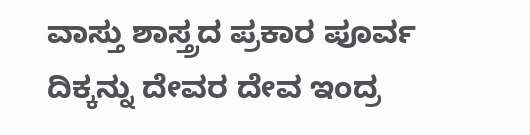ವಾಸ್ತು ಶಾಸ್ತ್ರದ ಪ್ರಕಾರ ಪೂರ್ವ ದಿಕ್ಕನ್ನು ದೇವರ ದೇವ ಇಂದ್ರ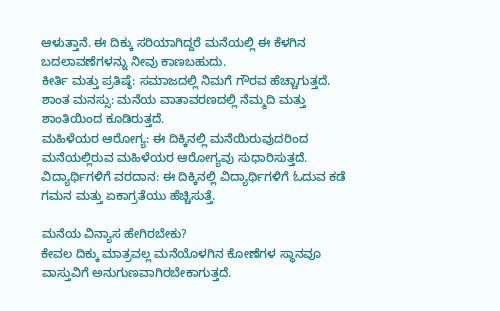ಆಳುತ್ತಾನೆ. ಈ ದಿಕ್ಕು ಸರಿಯಾಗಿದ್ದರೆ ಮನೆಯಲ್ಲಿ ಈ ಕೆಳಗಿನ ಬದಲಾವಣೆಗಳನ್ನು ನೀವು ಕಾಣಬಹುದು.
ಕೀರ್ತಿ ಮತ್ತು ಪ್ರತಿಷ್ಠೆ: ಸಮಾಜದಲ್ಲಿ ನಿಮಗೆ ಗೌರವ ಹೆಚ್ಚಾಗುತ್ತದೆ.
ಶಾಂತ ಮನಸ್ಸು: ಮನೆಯ ವಾತಾವರಣದಲ್ಲಿ ನೆಮ್ಮದಿ ಮತ್ತು ಶಾಂತಿಯಿಂದ ಕೂಡಿರುತ್ತದೆ.
ಮಹಿಳೆಯರ ಆರೋಗ್ಯ: ಈ ದಿಕ್ಕಿನಲ್ಲಿ ಮನೆಯಿರುವುದರಿಂದ ಮನೆಯಲ್ಲಿರುವ ಮಹಿಳೆಯರ ಆರೋಗ್ಯವು ಸುಧಾರಿಸುತ್ತದೆ.
ವಿದ್ಯಾರ್ಥಿಗಳಿಗೆ ವರದಾನ: ಈ ದಿಕ್ಕಿನಲ್ಲಿ ವಿದ್ಯಾರ್ಥಿಗಳಿಗೆ ಓದುವ ಕಡೆ ಗಮನ ಮತ್ತು ಏಕಾಗ್ರತೆಯು ಹೆಚ್ಚಿಸುತ್ತೆ.

ಮನೆಯ ವಿನ್ಯಾಸ ಹೇಗಿರಬೇಕು?
ಕೇವಲ ದಿಕ್ಕು ಮಾತ್ರವಲ್ಲ ಮನೆಯೊಳಗಿನ ಕೋಣೆಗಳ ಸ್ಥಾನವೂ ವಾಸ್ತುವಿಗೆ ಅನುಗುಣವಾಗಿರಬೇಕಾಗುತ್ತದೆ.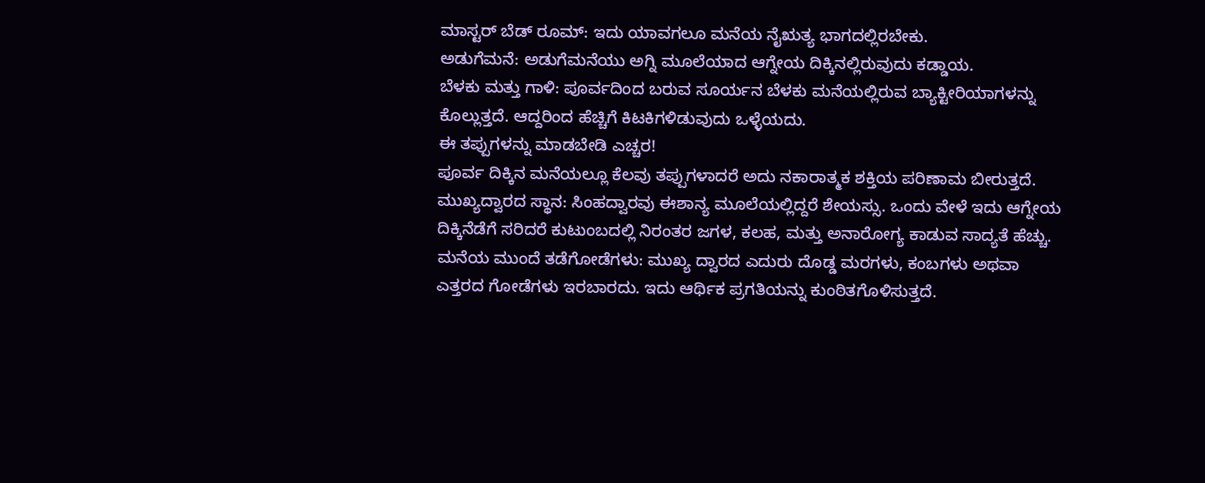ಮಾಸ್ಟರ್ ಬೆಡ್ ರೂಮ್: ಇದು ಯಾವಗಲೂ ಮನೆಯ ನೈಋತ್ಯ ಭಾಗದಲ್ಲಿರಬೇಕು.
ಅಡುಗೆಮನೆ: ಅಡುಗೆಮನೆಯು ಅಗ್ನಿ ಮೂಲೆಯಾದ ಆಗ್ನೇಯ ದಿಕ್ಕಿನಲ್ಲಿರುವುದು ಕಡ್ಡಾಯ.
ಬೆಳಕು ಮತ್ತು ಗಾಳಿ: ಪೂರ್ವದಿಂದ ಬರುವ ಸೂರ್ಯನ ಬೆಳಕು ಮನೆಯಲ್ಲಿರುವ ಬ್ಯಾಕ್ಟೀರಿಯಾಗಳನ್ನು ಕೊಲ್ಲುತ್ತದೆ. ಆದ್ದರಿಂದ ಹೆಚ್ಚಿಗೆ ಕಿಟಕಿಗಳಿಡುವುದು ಒಳ್ಳೆಯದು.
ಈ ತಪ್ಪುಗಳನ್ನು ಮಾಡಬೇಡಿ ಎಚ್ಚರ!
ಪೂರ್ವ ದಿಕ್ಕಿನ ಮನೆಯಲ್ಲೂ ಕೆಲವು ತಪ್ಪುಗಳಾದರೆ ಅದು ನಕಾರಾತ್ಮಕ ಶಕ್ತಿಯ ಪರಿಣಾಮ ಬೀರುತ್ತದೆ.
ಮುಖ್ಯದ್ವಾರದ ಸ್ಥಾನ: ಸಿಂಹದ್ವಾರವು ಈಶಾನ್ಯ ಮೂಲೆಯಲ್ಲಿದ್ದರೆ ಶೇಯಸ್ಸು. ಒಂದು ವೇಳೆ ಇದು ಆಗ್ನೇಯ ದಿಕ್ಕಿನೆಡೆಗೆ ಸರಿದರೆ ಕುಟುಂಬದಲ್ಲಿ ನಿರಂತರ ಜಗಳ, ಕಲಹ, ಮತ್ತು ಅನಾರೋಗ್ಯ ಕಾಡುವ ಸಾದ್ಯತೆ ಹೆಚ್ಚು.
ಮನೆಯ ಮುಂದೆ ತಡೆಗೋಡೆಗಳು: ಮುಖ್ಯ ದ್ವಾರದ ಎದುರು ದೊಡ್ಡ ಮರಗಳು, ಕಂಬಗಳು ಅಥವಾ ಎತ್ತರದ ಗೋಡೆಗಳು ಇರಬಾರದು. ಇದು ಆರ್ಥಿಕ ಪ್ರಗತಿಯನ್ನು ಕುಂಠಿತಗೊಳಿಸುತ್ತದೆ.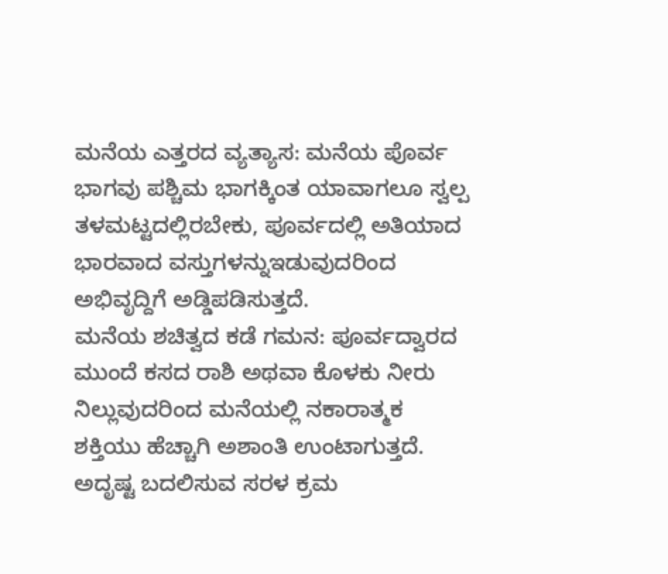ಮನೆಯ ಎತ್ತರದ ವ್ಯತ್ಯಾಸ: ಮನೆಯ ಪೊರ್ವ ಭಾಗವು ಪಶ್ಚಿಮ ಭಾಗಕ್ಕಿಂತ ಯಾವಾಗಲೂ ಸ್ವಲ್ಪ ತಳಮಟ್ಟದಲ್ಲಿರಬೇಕು, ಪೂರ್ವದಲ್ಲಿ ಅತಿಯಾದ ಭಾರವಾದ ವಸ್ತುಗಳನ್ನುಇಡುವುದರಿಂದ ಅಭಿವೃದ್ದಿಗೆ ಅಡ್ಡಿಪಡಿಸುತ್ತದೆ.
ಮನೆಯ ಶಚಿತ್ವದ ಕಡೆ ಗಮನ: ಪೂರ್ವದ್ವಾರದ ಮುಂದೆ ಕಸದ ರಾಶಿ ಅಥವಾ ಕೊಳಕು ನೀರು ನಿಲ್ಲುವುದರಿಂದ ಮನೆಯಲ್ಲಿ ನಕಾರಾತ್ಮಕ ಶಕ್ತಿಯು ಹೆಚ್ಚಾಗಿ ಅಶಾಂತಿ ಉಂಟಾಗುತ್ತದೆ.
ಅದೃಷ್ಟ ಬದಲಿಸುವ ಸರಳ ಕ್ರಮ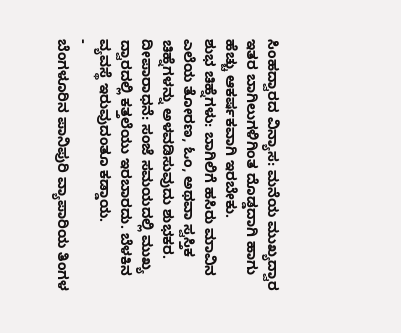ಸಿಂಹದ್ವಾರದ ವಿನ್ಯಾಸ: ಮನೆಯ ಮುಖ್ಯದ್ವಾರ ಇತರ ಬಾಗಿಲುಗಳಿಗಿಂತ ದೊಡ್ಡದಾಗಿ ಹಾಗು ಹೆಚ್ಚು ಆಕರ್ಷಕವಾಗಿ ಇರಬೇಕು.
ಶುಭ ಚಿಹ್ನೆಗಳು: ಬಾಗಿಲಿಗೆ ಹಸಿರು ಮಾವಿನ ಎಲೆಯ ತೋರಣ, ಓಂ, ಅಥವಾ ಸ್ವಸ್ತಿಕ ಚಿಹ್ನೆಗಳನ್ನು ಅಳವಡಿಸುವುದು ಶುಭಕರ.
ದೀಪಾರಾಧನೆ: ಸಂಜೆ ಸಮಯದಲ್ಲಿ ಮುಖ್ಯ ದ್ವಾರದಲ್ಲಿ ಕತ್ತಲೆಯು ಇರಬಾರದು. ಬೆಳಕಿನ ವ್ಯವಸ್ಥೆ ಇರುವುದಂತೂ ಕಡ್ಡಾಯ.
-
ಬೆಂಗಳೂರಿನ ಪಾನಿಪುರಿ ವ್ಯಾಪಾರಿಯ ತಿಂಗಳ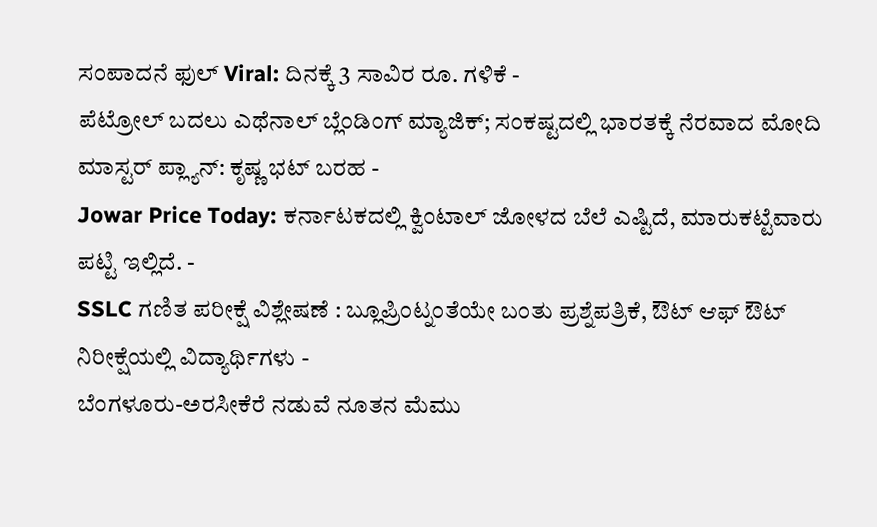ಸಂಪಾದನೆ ಫುಲ್ Viral: ದಿನಕ್ಕೆ 3 ಸಾವಿರ ರೂ. ಗಳಿಕೆ -
ಪೆಟ್ರೋಲ್ ಬದಲು ಎಥೆನಾಲ್ ಬ್ಲೆಂಡಿಂಗ್ ಮ್ಯಾಜಿಕ್; ಸಂಕಷ್ಟದಲ್ಲಿ ಭಾರತಕ್ಕೆ ನೆರವಾದ ಮೋದಿ ಮಾಸ್ಟರ್ ಪ್ಲ್ಯಾನ್: ಕೃಷ್ಣ ಭಟ್ ಬರಹ -
Jowar Price Today: ಕರ್ನಾಟಕದಲ್ಲಿ ಕ್ವಿಂಟಾಲ್ ಜೋಳದ ಬೆಲೆ ಎಷ್ಟಿದೆ, ಮಾರುಕಟ್ಟೆವಾರು ಪಟ್ಟಿ ಇಲ್ಲಿದೆ. -
SSLC ಗಣಿತ ಪರೀಕ್ಷೆ ವಿಶ್ಲೇಷಣೆ : ಬ್ಲೂಪ್ರಿಂಟ್ನಂತೆಯೇ ಬಂತು ಪ್ರಶ್ನೆಪತ್ರಿಕೆ, ಔಟ್ ಆಫ್ ಔಟ್ ನಿರೀಕ್ಷೆಯಲ್ಲಿ ವಿದ್ಯಾರ್ಥಿಗಳು -
ಬೆಂಗಳೂರು-ಅರಸೀಕೆರೆ ನಡುವೆ ನೂತನ ಮೆಮು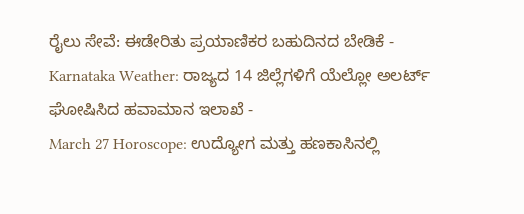ರೈಲು ಸೇವೆ: ಈಡೇರಿತು ಪ್ರಯಾಣಿಕರ ಬಹುದಿನದ ಬೇಡಿಕೆ -
Karnataka Weather: ರಾಜ್ಯದ 14 ಜಿಲ್ಲೆಗಳಿಗೆ ಯೆಲ್ಲೋ ಅಲರ್ಟ್ ಘೋಷಿಸಿದ ಹವಾಮಾನ ಇಲಾಖೆ -
March 27 Horoscope: ಉದ್ಯೋಗ ಮತ್ತು ಹಣಕಾಸಿನಲ್ಲಿ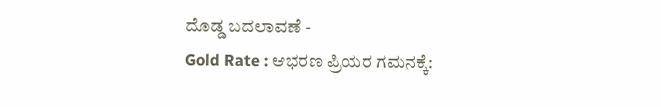ದೊಡ್ಡ ಬದಲಾವಣೆ -
Gold Rate : ಆಭರಣ ಪ್ರಿಯರ ಗಮನಕ್ಕೆ: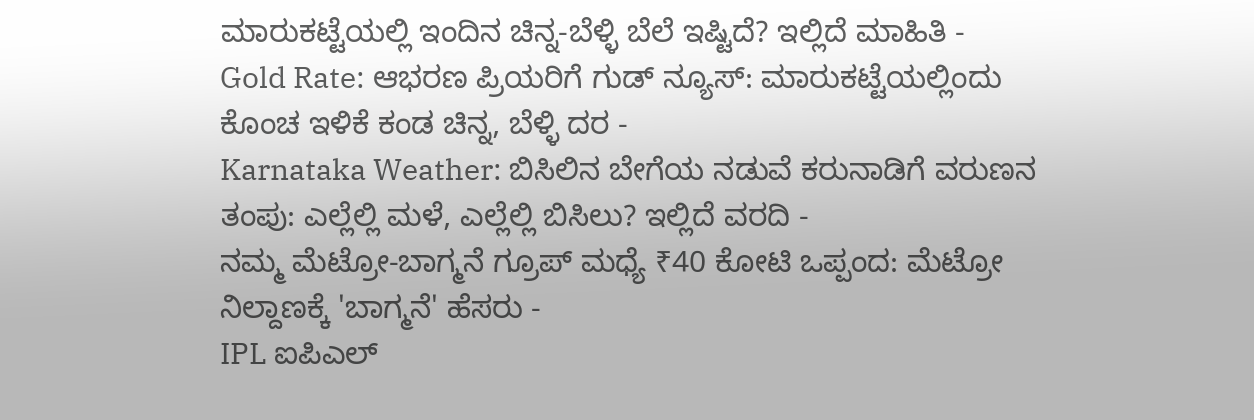ಮಾರುಕಟ್ಟೆಯಲ್ಲಿ ಇಂದಿನ ಚಿನ್ನ-ಬೆಳ್ಳಿ ಬೆಲೆ ಇಷ್ಟಿದೆ? ಇಲ್ಲಿದೆ ಮಾಹಿತಿ -
Gold Rate: ಆಭರಣ ಪ್ರಿಯರಿಗೆ ಗುಡ್ ನ್ಯೂಸ್: ಮಾರುಕಟ್ಟೆಯಲ್ಲಿಂದು ಕೊಂಚ ಇಳಿಕೆ ಕಂಡ ಚಿನ್ನ, ಬೆಳ್ಳಿ ದರ -
Karnataka Weather: ಬಿಸಿಲಿನ ಬೇಗೆಯ ನಡುವೆ ಕರುನಾಡಿಗೆ ವರುಣನ ತಂಪು: ಎಲ್ಲೆಲ್ಲಿ ಮಳೆ, ಎಲ್ಲೆಲ್ಲಿ ಬಿಸಿಲು? ಇಲ್ಲಿದೆ ವರದಿ -
ನಮ್ಮ ಮೆಟ್ರೋ-ಬಾಗ್ಮನೆ ಗ್ರೂಪ್ ಮಧ್ಯೆ ₹40 ಕೋಟಿ ಒಪ್ಪಂದ: ಮೆಟ್ರೋ ನಿಲ್ದಾಣಕ್ಕೆ 'ಬಾಗ್ಮನೆ' ಹೆಸರು -
IPL ಐಪಿಎಲ್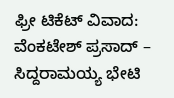ಫ್ರೀ ಟಿಕೆಟ್ ವಿವಾದ: ವೆಂಕಟೇಶ್ ಪ್ರಸಾದ್ – ಸಿದ್ದರಾಮಯ್ಯ ಭೇಟಿ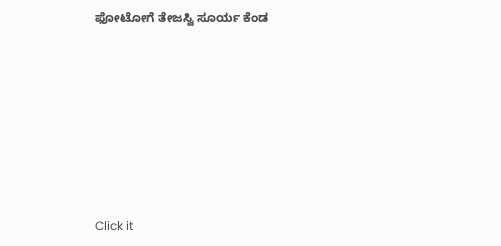ಫೋಟೋಗೆ ತೇಜಸ್ವಿ ಸೂರ್ಯ ಕೆಂಡ












Click it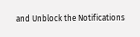and Unblock the Notifications